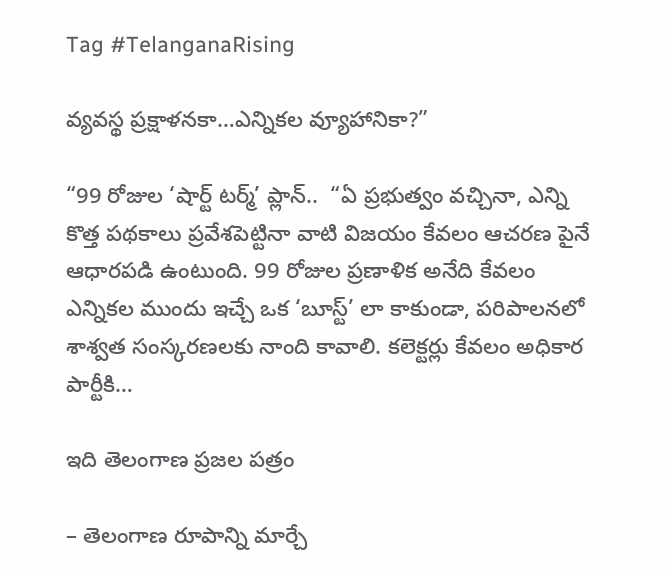Tag #TelanganaRising

వ్యవస్థ ప్రక్షాళనకా…ఎన్నికల వ్యూహానికా?”

“99 రోజుల ‘షార్ట్ టర్మ్’ ప్లాన్..  “ఏ ప్రభుత్వం వచ్చినా, ఎన్ని కొత్త పథకాలు ప్రవేశపెట్టినా వాటి విజయం కేవలం ఆచరణ పైనే ఆధారపడి ఉంటుంది. 99 రోజుల ప్రణాళిక అనేది కేవలం ఎన్నికల ముందు ఇచ్చే ఒక ‘బూస్ట్’ లా కాకుండా, పరిపాలనలో శాశ్వత సంస్కరణలకు నాంది కావాలి. కలెక్టర్లు కేవలం అధికార పార్టీకి…

ఇది తెలంగాణ ప్ర‌జ‌ల ప‌త్రం

– తెలంగాణ రూపాన్ని మార్చే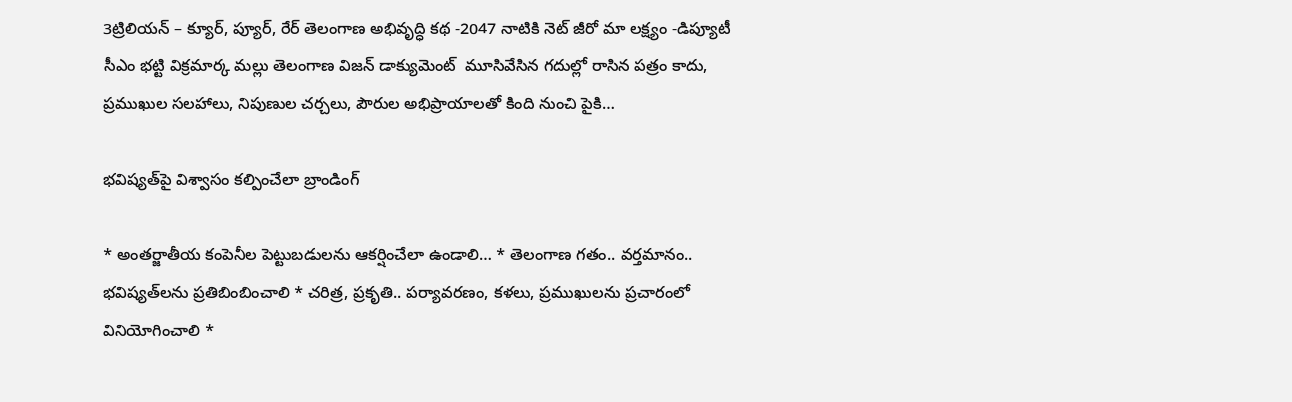3ట్రిలియ‌న్‌ – క్యూర్‌, ప్యూర్‌, రేర్ తెలంగాణ అభివృద్ధి క‌థ‌ -2047 నాటికి నెట్ జీరో మా ల‌క్ష్యం -డిప్యూటీ సీఎం భట్టి విక్రమార్క మల్లు తెలంగాణ విజన్ డాక్యుమెంట్  మూసివేసిన గదుల్లో రాసిన పత్రం కాదు, ప్రముఖుల సలహాలు, నిపుణుల చర్చలు, పౌరుల అభిప్రాయాలతో కింది నుంచి పైకి…

భ‌విష్య‌త్‌పై విశ్వాసం క‌ల్పించేలా బ్రాండింగ్‌

* అంత‌ర్జాతీయ కంపెనీల పెట్టుబ‌డుల‌ను ఆకర్షించేలా ఉండాలి… * తెలంగాణ గ‌తం.. వ‌ర్త‌మానం.. భ‌విష్య‌త్‌ల‌ను ప్ర‌తిబింబించాలి * చ‌రిత్ర‌, ప్ర‌కృతి.. ప‌ర్యావ‌ర‌ణం, క‌ళ‌లు, ప్ర‌ముఖుల‌ను ప్ర‌చారంలో వినియోగించాలి *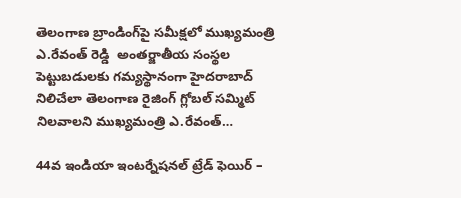తెలంగాణ బ్రాండింగ్‌పై స‌మీక్ష‌లో ముఖ్య‌మంత్రి ఎ.రేవంత్ రెడ్డి  అంత‌ర్జాతీయ సంస్థ‌ల పెట్టుబ‌డుల‌కు గ‌మ్య‌స్థానంగా హైద‌రాబాద్ నిలిచేలా తెలంగాణ రైజింగ్ గ్లోబ‌ల్ స‌మ్మిట్ నిల‌వాల‌ని ముఖ్య‌మంత్రి ఎ.రేవంత్…

44వ ఇండియా ఇంటర్నేషనల్ ట్రేడ్ ఫెయిర్ –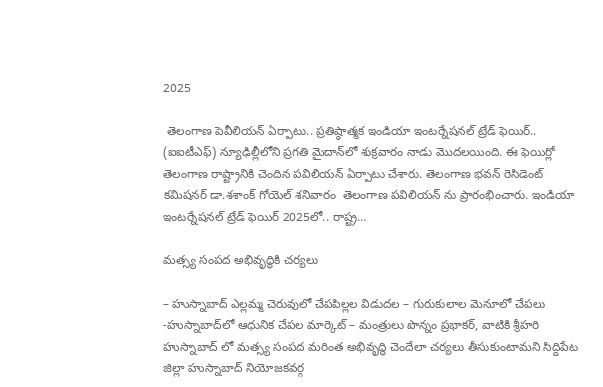2025

 తెలంగాణ పెవీలియన్ ఏర్పాటు.. ప్రతిష్ఠాత్మక ఇండియా ఇంటర్నేషనల్ ట్రేడ్ ఫెయిర్.. (ఐఐటీఎఫ్) న్యూఢిల్లీలోని ప్రగతి మైదాన్‌లో శుక్రవారం నాడు మొదలయింది. ఈ ఫెయిర్లో తెలంగాణ రాష్ట్రానికి చెందిన పవిలియన్ ఏర్పాటు చేశారు. తెలంగాణ భవన్ రెసిడెంట్ కమిషనర్ డా.శశాంక్ గోయెల్ శనివారం  తెలంగాణ పవిలియన్ ను ప్రారంభించారు. ఇండియా ఇంటర్నేషనల్ ట్రేడ్ ఫెయిర్ 2025లో.. రాష్ట్ర…

మ‌త్స్య సంప‌ద అభివృద్ధికి చ‌ర్య‌లు

– హుస్నాబాద్ ఎల్ల‌మ్మ చెరువులో చేప‌పిల్ల‌ల విడుద‌ల‌ – గురుకులాల మెనూలో చేప‌లు -హుస్నాబాద్‌లో ఆధునిక చేప‌ల మార్కెట్‌ – మంత్రులు పొన్నం ప్ర‌భాక‌ర్‌, వాటికి శ్రీ‌హ‌రి  హుస్నాబాద్ లో మత్స్య సంపద మరింత అభివృద్ధి చెందేలా చర్యలు తీసుకుంటామని సిద్దిపేట జిల్లా హుస్నాబాద్ నియోజకవర్గ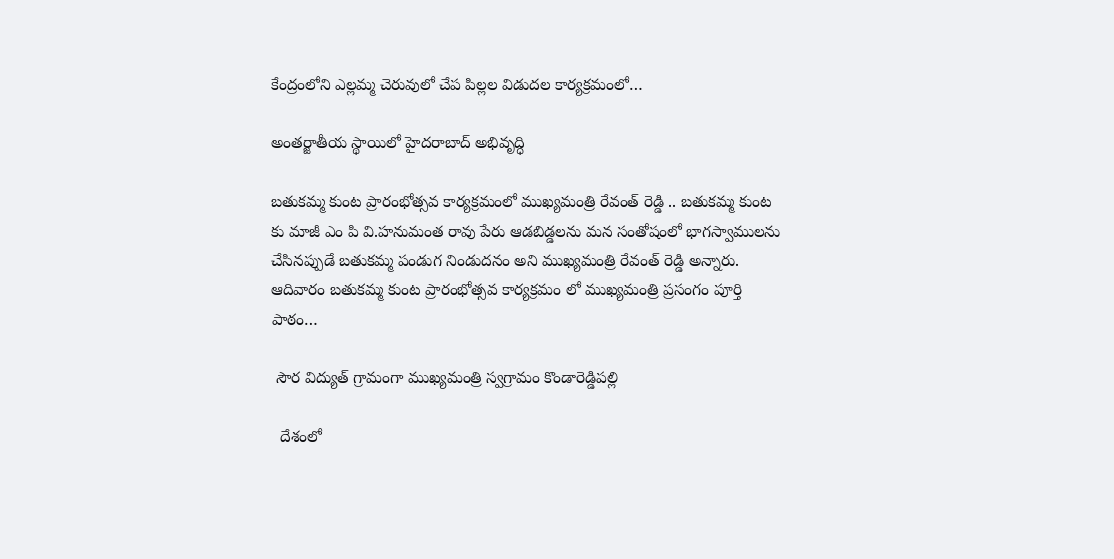కేంద్రంలోని ఎల్లమ్మ చెరువులో చేప పిల్లల విడుదల కార్యక్రమంలో…

అంతర్జాతీయ స్థాయిలో హైదరాబాద్ అభివృద్ధి

బతుకమ్మ కుంట ప్రారంభోత్సవ కార్యక్రమంలో ముఖ్యమంత్రి రేవంత్ రెడ్డి .. బతుకమ్మ కుంట కు మాజీ ఎం పి వి.హనుమంత రావు పేరు ఆడబిడ్డలను మన సంతోషంలో భాగస్వాములను చేసినప్పుడే బతుకమ్మ పండుగ నిండుదనం అని ముఖ్యమంత్రి రేవంత్ రెడ్డి అన్నారు. ఆదివారం బతుకమ్మ కుంట ప్రారంభోత్సవ కార్యక్రమం లో ముఖ్యమంత్రి ప్రసంగం పూర్తి పాఠం…

 సౌర విద్యుత్ గ్రామంగా ముఖ్యమంత్రి స్వగ్రామం కొండారెడ్డిపల్లి

  దేశంలో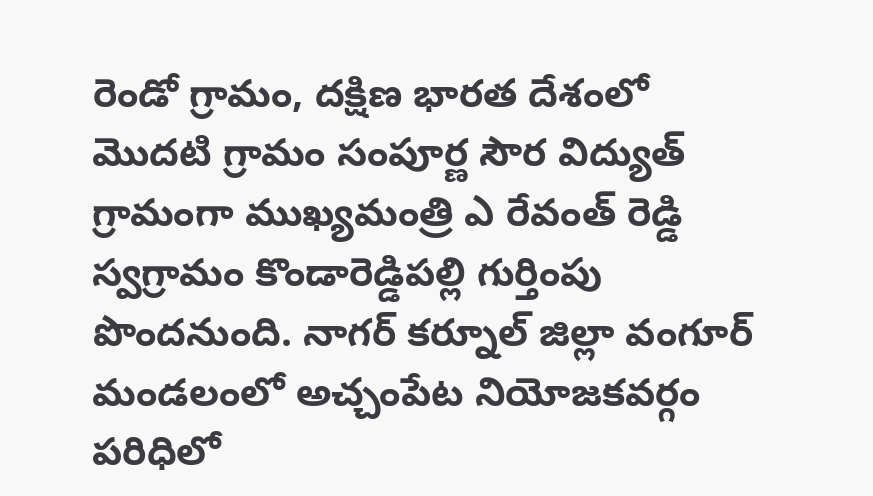రెండో గ్రామం, దక్షిణ భారత దేశంలో మొదటి గ్రామం సంపూర్ణ సౌర విద్యుత్ గ్రామంగా ముఖ్యమంత్రి ఎ రేవంత్ రెడ్డి స్వగ్రామం కొండారెడ్డిపల్లి గుర్తింపు పొందనుంది. నాగర్ కర్నూల్ జిల్లా వంగూర్ మండలంలో అచ్చంపేట నియోజకవర్గం పరిధిలో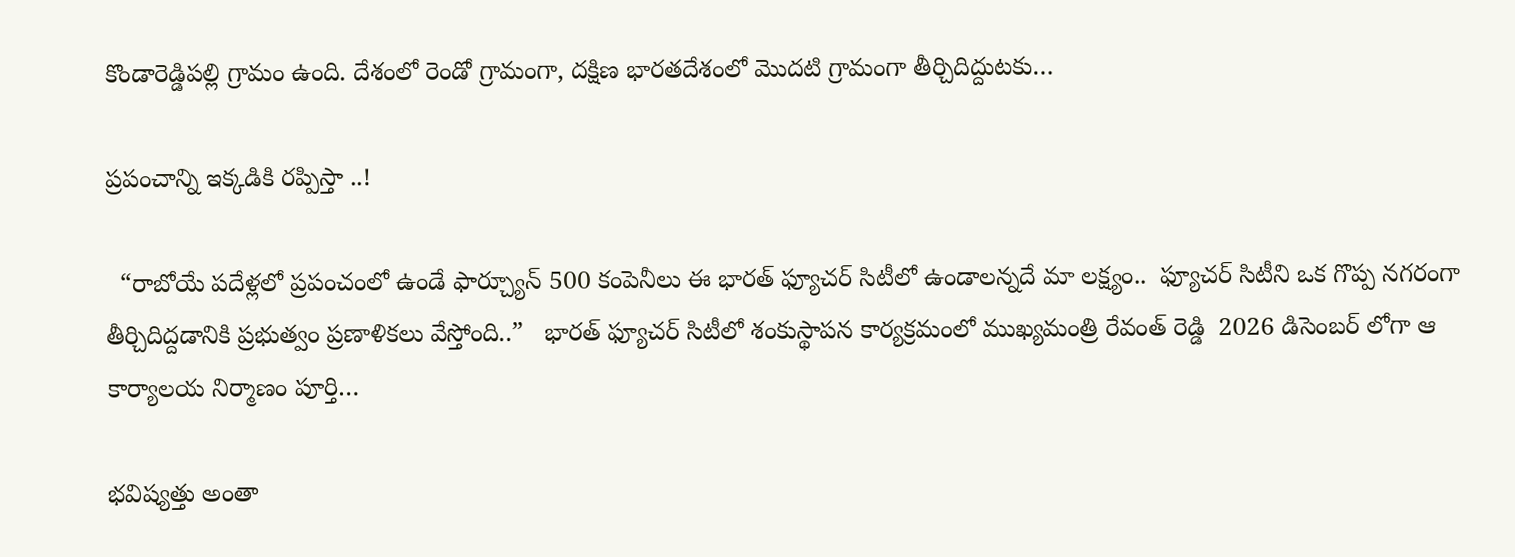కొండారెడ్డిపల్లి గ్రామం ఉంది. దేశంలో రెండో గ్రామంగా, దక్షిణ భారతదేశంలో మొదటి గ్రామంగా తీర్చిదిద్దుటకు…

ప్రపంచాన్ని ఇక్కడికి రప్పిస్తా ..!

  “రాబోయే పదేళ్లలో ప్రపంచంలో ఉండే ఫార్చ్యూన్ 500 కంపెనీలు ఈ భారత్ ఫ్యూచర్ సిటీలో ఉండాలన్నదే మా లక్ష్యం..  ఫ్యూచర్ సిటీని ఒక గొప్ప నగరంగా తీర్చిదిద్దడానికి ప్రభుత్వం ప్రణాళికలు వేస్తోంది..”   భారత్ ఫ్యూచర్ సిటీలో శంకుస్థాపన కార్యక్రమంలో ముఖ్యమంత్రి రేవంత్ రెడ్డి  2026 డిసెంబర్ లోగా ఆ కార్యాలయ నిర్మాణం పూర్తి…

భవిష్యత్తు అంతా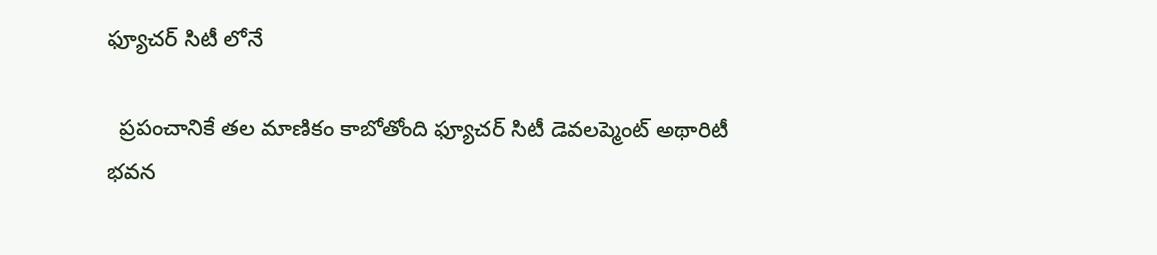ఫ్యూచర్ సిటీ లోనే

  ప్రపంచానికే తల మాణికం కాబోతోంది ఫ్యూచర్ సిటీ డెవలప్మెంట్ అథారిటీ భవన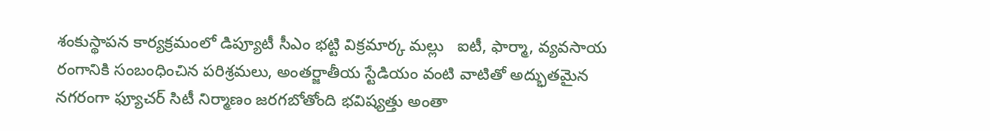శంకుస్థాపన కార్యక్రమంలో డిప్యూటీ సీఎం భట్టి విక్రమార్క మల్లు   ఐటీ, ఫార్మా, వ్యవసాయ రంగానికి సంబంధించిన పరిశ్రమలు, అంతర్జాతీయ స్టేడియం వంటి వాటితో అద్భుతమైన నగరంగా ఫ్యూచర్ సిటీ నిర్మాణం జరగబోతోంది భవిష్యత్తు అంతా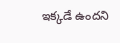ఇక్కడే ఉందని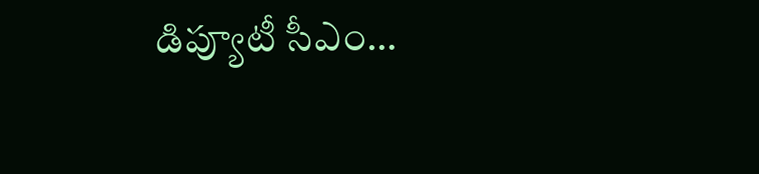డిప్యూటీ సీఎం…